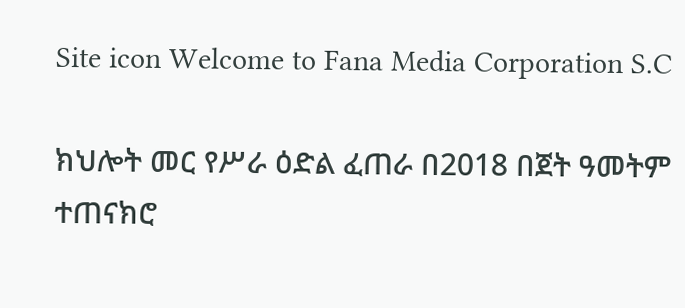Site icon Welcome to Fana Media Corporation S.C

ክህሎት መር የሥራ ዕድል ፈጠራ በ2018 በጀት ዓመትም ተጠናክሮ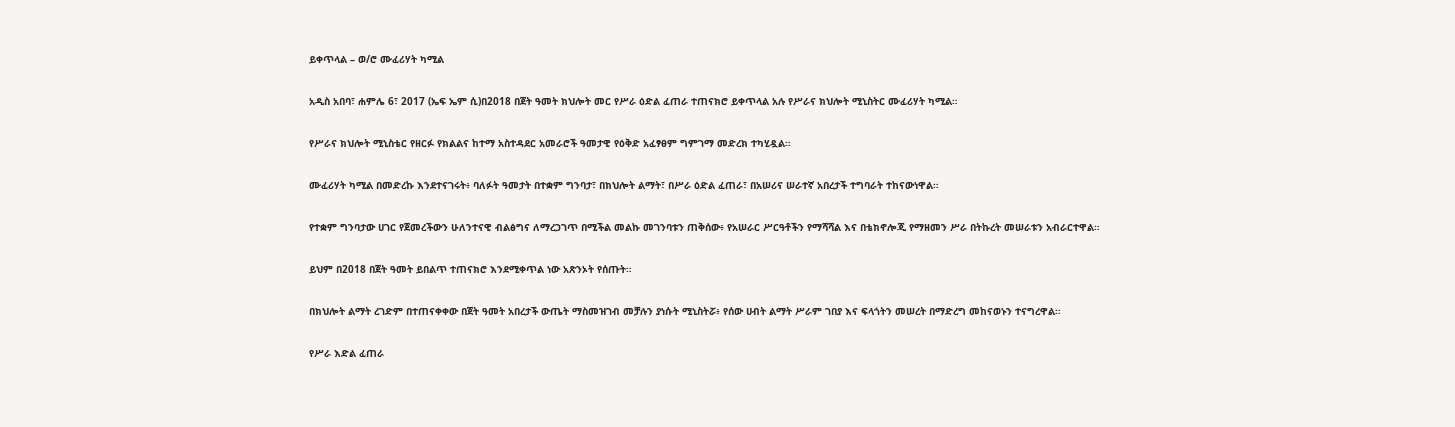ይቀጥላል – ወ/ሮ ሙፈሪሃት ካሚል

አዲስ አበባ፣ ሐምሌ 6፣ 2017 (ኤፍ ኤም ሲ)በ2018 በጀት ዓመት ክህሎት መር የሥራ ዕድል ፈጠራ ተጠናክሮ ይቀጥላል አሉ የሥራና ክህሎት ሚኒስትር ሙፈሪሃት ካሚል።

የሥራና ክህሎት ሚኒስቴር የዘርፉ የክልልና ከተማ አስተዳደር አመራሮች ዓመታዊ የዕቅድ አፈፃፀም ግምገማ መድረክ ተካሂዷል።

ሙፈሪሃት ካሚል በመድረኩ እንደተናገሩት፥ ባለፉት ዓመታት በተቋም ግንባታ፣ በክህሎት ልማት፣ በሥራ ዕድል ፈጠራ፣ በአሠሪና ሠራተኛ አበረታች ተግባራት ተከናውነዋል።

የተቋም ግንባታው ሀገር የጀመረችውን ሁለንተናዊ ብልፅግና ለማረጋገጥ በሚችል መልኩ መገንባቱን ጠቅሰው፥ የአሠራር ሥርዓቶችን የማሻሻል እና በቴክኖሎጂ የማዘመን ሥራ በትኩረት መሠራቱን አብራርተዋል።

ይህም በ2018 በጀት ዓመት ይበልጥ ተጠናክሮ እንደሚቀጥል ነው አጽንኦት የሰጡት።

በክህሎት ልማት ረገድም በተጠናቀቀው በጀት ዓመት አበረታች ውጤት ማስመዝገብ መቻሉን ያነሱት ሚኒስትሯ፥ የሰው ሀብት ልማት ሥራም ገበያ እና ፍላጎትን መሠረት በማድረግ መከናወኑን ተናግረዋል።

የሥራ እድል ፈጠራ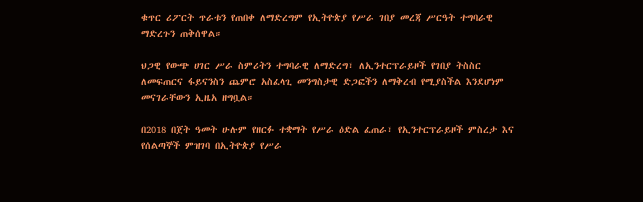ቁጥር ሪፖርት ጥራቱን የጠበቀ ለማድረግም የኢትዮጵያ የሥራ ገበያ መረጃ ሥርዓት ተግባራዊ ማድረጉን ጠቅሰዋል።

ህጋዊ የውጭ ሀገር ሥራ ስምሪትን ተግባራዊ ለማድረግ፣ ለኢንተርፕራይዞች የገበያ ትስስር ለመፍጠርና ፋይናንስን ጨምሮ አስፈላጊ መንግስታዊ ድጋፎችን ለማቅረብ የሚያስችል እንደሆነም መናገራቸውን ኢዜአ ዘግቧል።

በ2018 በጀት ዓመት ሁሉም የዘርፉ ተቋማት የሥራ ዕድል ፈጠራ፣ የኢንተርፕራይዞች ምስረታ እና የሰልጣኞች ምዝገባ በኢትዮጵያ የሥራ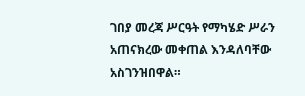ገበያ መረጃ ሥርዓት የማካሄድ ሥራን አጠናክረው መቀጠል እንዳለባቸው አስገንዝበዋል።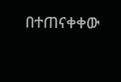በተጠናቀቀው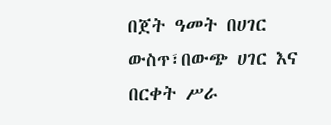በጀት ዓመት በሀገር ውስጥ፣በውጭ ሀገር እና በርቀት ሥራ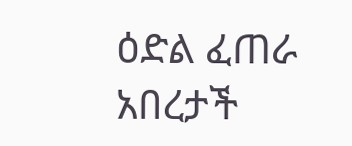ዕድል ፈጠራ አበረታች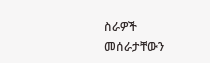ስራዎች መሰራታቸውን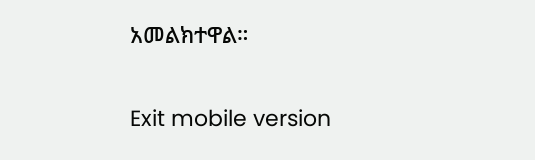አመልክተዋል።

Exit mobile version